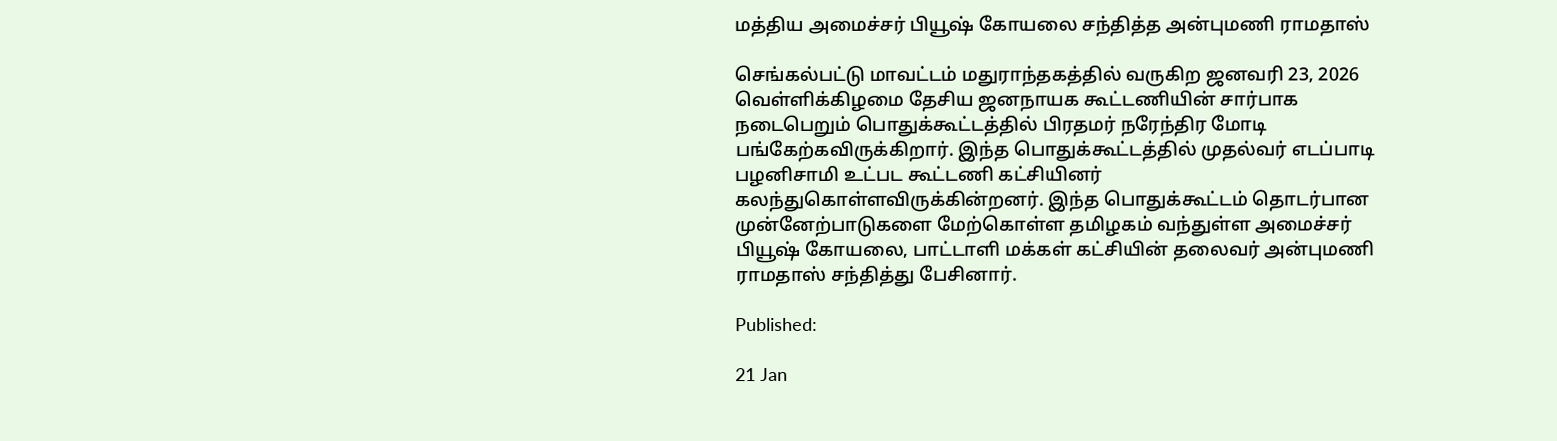மத்திய அமைச்சர் பியூஷ் கோயலை சந்தித்த அன்புமணி ராமதாஸ்

செங்கல்பட்டு மாவட்டம் மதுராந்தகத்தில் வருகிற ஜனவரி 23, 2026 வெள்ளிக்கிழமை தேசிய ஜனநாயக கூட்டணியின் சார்பாக நடைபெறும் பொதுக்கூட்டத்தில் பிரதமர் நரேந்திர மோடி பங்கேற்கவிருக்கிறார். இந்த பொதுக்கூட்டத்தில் முதல்வர் எடப்பாடி பழனிசாமி உட்பட கூட்டணி கட்சியினர் கலந்துகொள்ளவிருக்கின்றனர். இந்த பொதுக்கூட்டம் தொடர்பான முன்னேற்பாடுகளை மேற்கொள்ள தமிழகம் வந்துள்ள அமைச்சர் பியூஷ் கோயலை, பாட்டாளி மக்கள் கட்சியின் தலைவர் அன்புமணி ராமதாஸ் சந்தித்து பேசினார்.

Published:

21 Jan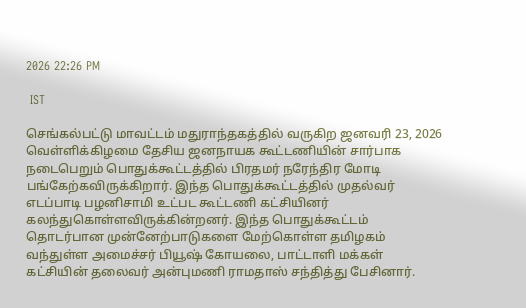2026 22:26 PM

 IST

செங்கல்பட்டு மாவட்டம் மதுராந்தகத்தில் வருகிற ஜனவரி 23, 2026 வெள்ளிக்கிழமை தேசிய ஜனநாயக கூட்டணியின் சார்பாக நடைபெறும் பொதுக்கூட்டத்தில் பிரதமர் நரேந்திர மோடி பங்கேற்கவிருக்கிறார். இந்த பொதுக்கூட்டத்தில் முதல்வர் எடப்பாடி பழனிசாமி உட்பட கூட்டணி கட்சியினர் கலந்துகொள்ளவிருக்கின்றனர். இந்த பொதுக்கூட்டம் தொடர்பான முன்னேற்பாடுகளை மேற்கொள்ள தமிழகம் வந்துள்ள அமைச்சர் பியூஷ் கோயலை, பாட்டாளி மக்கள் கட்சியின் தலைவர் அன்புமணி ராமதாஸ் சந்தித்து பேசினார்.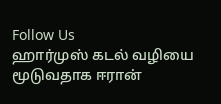Follow Us
ஹார்முஸ் கடல் வழியை மூடுவதாக ஈரான்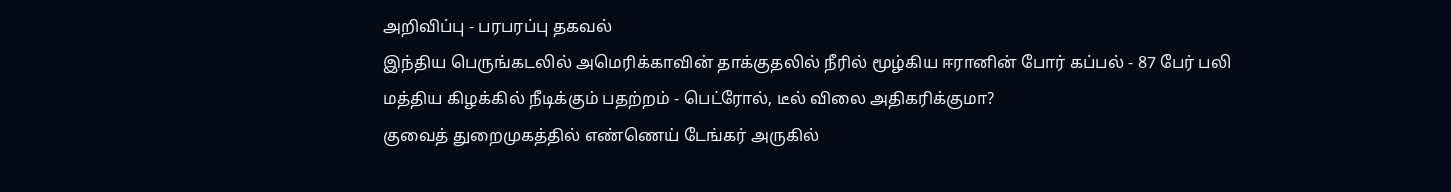அறிவிப்பு - பரபரப்பு தகவல்
இந்திய பெருங்கடலில் அமெரிக்காவின் தாக்குதலில் நீரில் மூழ்கிய ஈரானின் போர் கப்பல் - 87 பேர் பலி
மத்திய கிழக்கில் நீடிக்கும் பதற்றம் - பெட்ரோல், டீல் விலை அதிகரிக்குமா?
குவைத் துறைமுகத்தில் எண்ணெய் டேங்கர் அருகில்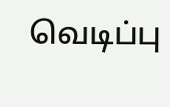வெடிப்பு